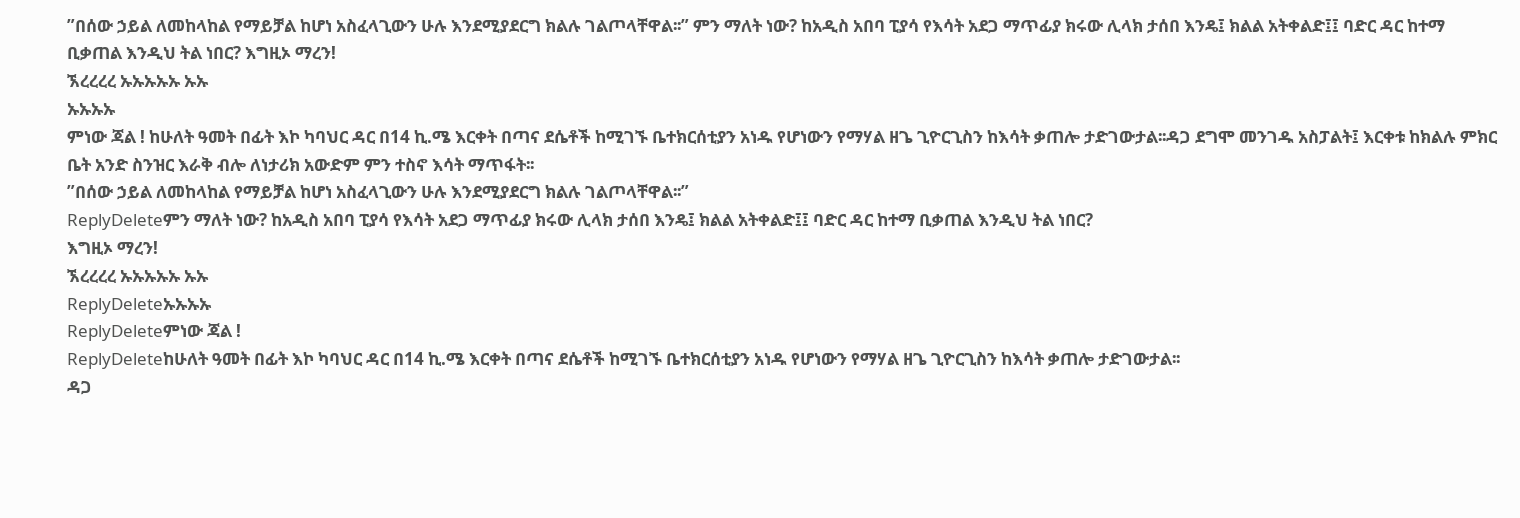”በሰው ኃይል ለመከላከል የማይቻል ከሆነ አስፈላጊውን ሁሉ እንደሚያደርግ ክልሉ ገልጦላቸዋል፡፡” ምን ማለት ነው? ከአዲስ አበባ ፒያሳ የእሳት አደጋ ማጥፊያ ክሩው ሊላክ ታሰበ እንዴ፤ ክልል አትቀልድ፤፤ ባድር ዳር ከተማ ቢቃጠል እንዲህ ትል ነበር? እግዚኦ ማረን!
ኧረረረረ ኡኡኡኡኡ ኡኡ
ኡኡኡኡ
ምነው ጃል ! ከሁለት ዓመት በፊት እኮ ካባህር ዳር በ14 ኪ.ሜ እርቀት በጣና ደሴቶች ከሚገኙ ቤተክርሰቲያን አነዱ የሆነውን የማሃል ዘጌ ጊዮርጊስን ከእሳት ቃጠሎ ታድገውታል፡፡ዳጋ ደግሞ መንገዱ አስፓልት፤ እርቀቱ ከክልሉ ምክር ቤት አንድ ስንዝር እራቅ ብሎ ለነታሪክ አውድም ምን ተስኖ እሳት ማጥፋት፡፡
”በሰው ኃይል ለመከላከል የማይቻል ከሆነ አስፈላጊውን ሁሉ እንደሚያደርግ ክልሉ ገልጦላቸዋል፡፡”
ReplyDeleteምን ማለት ነው? ከአዲስ አበባ ፒያሳ የእሳት አደጋ ማጥፊያ ክሩው ሊላክ ታሰበ እንዴ፤ ክልል አትቀልድ፤፤ ባድር ዳር ከተማ ቢቃጠል እንዲህ ትል ነበር?
እግዚኦ ማረን!
ኧረረረረ ኡኡኡኡኡ ኡኡ
ReplyDeleteኡኡኡኡ
ReplyDeleteምነው ጃል !
ReplyDeleteከሁለት ዓመት በፊት እኮ ካባህር ዳር በ14 ኪ.ሜ እርቀት በጣና ደሴቶች ከሚገኙ ቤተክርሰቲያን አነዱ የሆነውን የማሃል ዘጌ ጊዮርጊስን ከእሳት ቃጠሎ ታድገውታል፡፡
ዳጋ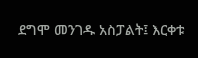ደግሞ መንገዱ አስፓልት፤ እርቀቱ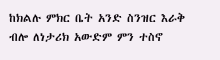ከክልሉ ምክር ቤት አንድ ስንዝር እራቅ ብሎ ለነታሪክ አውድም ምን ተስኖ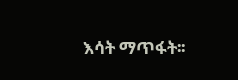እሳት ማጥፋት፡፡